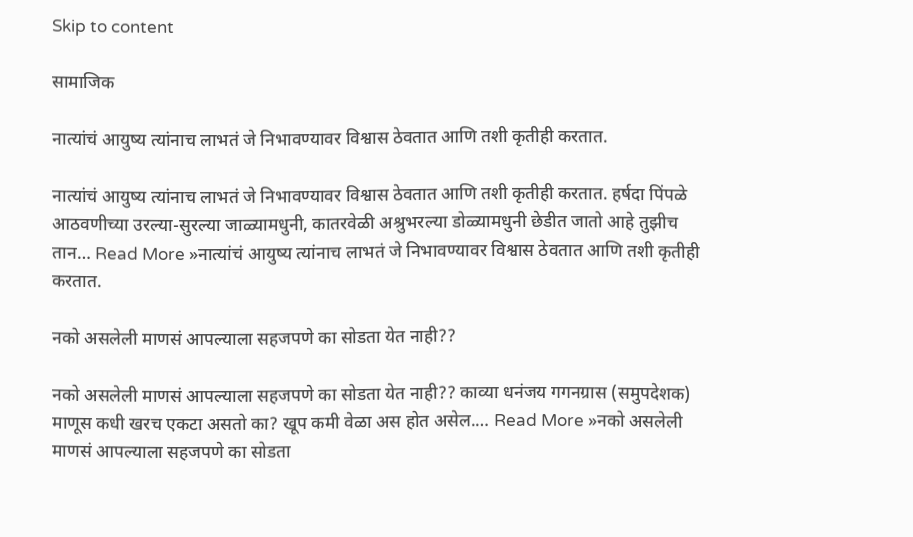Skip to content

सामाजिक

नात्यांचं आयुष्य त्यांनाच लाभतं जे निभावण्यावर विश्वास ठेवतात आणि तशी कृतीही करतात.

नात्यांचं आयुष्य त्यांनाच लाभतं जे निभावण्यावर विश्वास ठेवतात आणि तशी कृतीही करतात. हर्षदा पिंपळे आठवणीच्या उरल्या-सुरल्या जाळ्यामधुनी, कातरवेळी अश्रुभरल्या डोळ्यामधुनी छेडीत जातो आहे तुझीच तान… Read More »नात्यांचं आयुष्य त्यांनाच लाभतं जे निभावण्यावर विश्वास ठेवतात आणि तशी कृतीही करतात.

नको असलेली माणसं आपल्याला सहजपणे का सोडता येत नाही??

नको असलेली माणसं आपल्याला सहजपणे का सोडता येत नाही?? काव्या धनंजय गगनग्रास (समुपदेशक) माणूस कधी खरच एकटा असतो का? खूप कमी वेळा अस होत असेल.… Read More »नको असलेली माणसं आपल्याला सहजपणे का सोडता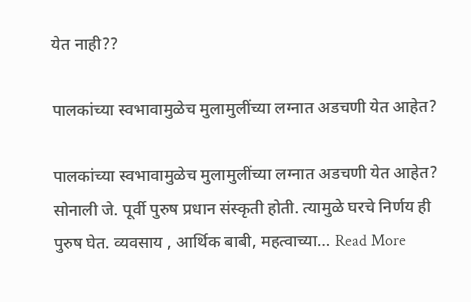येत नाही??

पालकांच्या स्वभावामुळेच मुलामुलींच्या लग्नात अडचणी येत आहेत?

पालकांच्या स्वभावामुळेच मुलामुलींच्या लग्नात अडचणी येत आहेत? सोनाली जे. पूर्वी पुरुष प्रधान संस्कृती होती. त्यामुळे घरचे निर्णय ही पुरुष घेत. व्यवसाय , आर्थिक बाबी, महत्वाच्या… Read More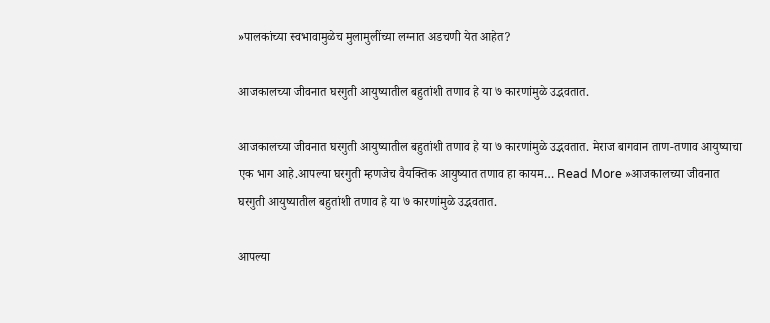»पालकांच्या स्वभावामुळेच मुलामुलींच्या लग्नात अडचणी येत आहेत?

आजकालच्या जीवनात घरगुती आयुष्यातील बहुतांशी तणाव हे या ७ कारणांमुळे उद्भवतात.

आजकालच्या जीवनात घरगुती आयुष्यातील बहुतांशी तणाव हे या ७ कारणांमुळे उद्भवतात. मेराज बागवान ताण-तणाव आयुष्याचा एक भाग आहे.आपल्या घरगुती म्हणजेच वैयक्तिक आयुष्यात तणाव हा कायम… Read More »आजकालच्या जीवनात घरगुती आयुष्यातील बहुतांशी तणाव हे या ७ कारणांमुळे उद्भवतात.

आपल्या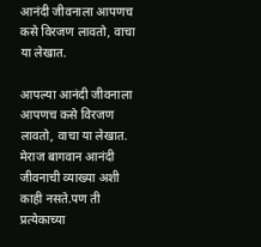आनंदी जीवनाला आपणच कसे विरजण लावतो, वाचा या लेखात.

आपल्या आनंदी जीवनाला आपणच कसे विरजण लावतो, वाचा या लेखात. मेराज बागवान आनंदी जीवनाची व्याख्या अशी काही नसते.पण ती प्रत्येकाच्या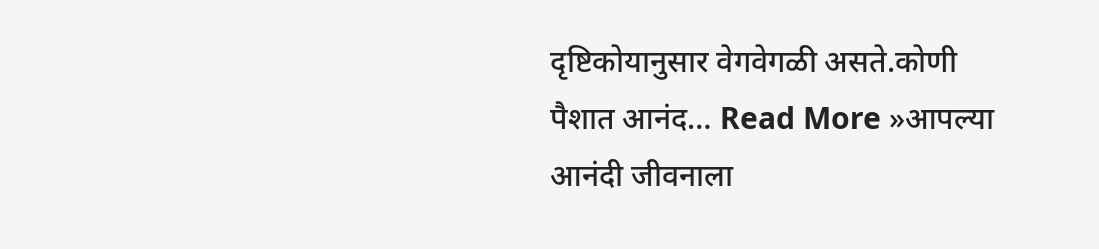दृष्टिकोयानुसार वेगवेगळी असते.कोणी पैशात आनंद… Read More »आपल्या आनंदी जीवनाला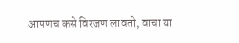आपणच कसे विरजण लावतो, वाचा या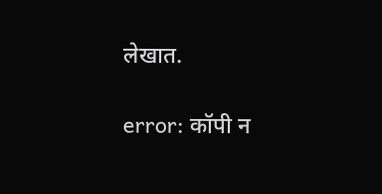लेखात.

error: कॉपी न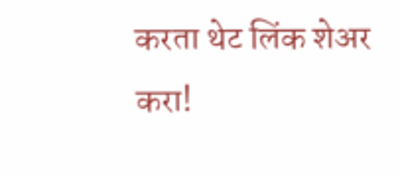करता थेट लिंक शेअर करा!